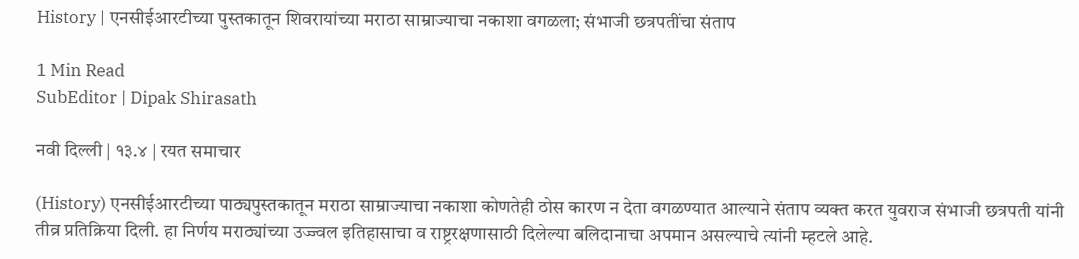History | एनसीईआरटीच्या पुस्तकातून शिवरायांच्या मराठा साम्राज्याचा नकाशा वगळला; संभाजी छत्रपतींचा संताप

1 Min Read
SubEditor | Dipak Shirasath

नवी दिल्ली | १३.४ | रयत समाचार

(History) एनसीईआरटीच्या पाठ्यपुस्तकातून मराठा साम्राज्याचा नकाशा कोणतेही ठोस कारण न देता वगळण्यात आल्याने संताप व्यक्त करत युवराज संभाजी छत्रपती यांनी तीव्र प्रतिक्रिया दिली. हा निर्णय मराठ्यांच्या उज्ज्वल इतिहासाचा व राष्ट्ररक्षणासाठी दिलेल्या बलिदानाचा अपमान असल्याचे त्यांनी म्हटले आहे.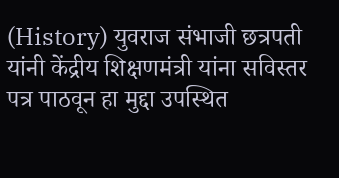(History) युवराज संभाजी छत्रपती यांनी केंद्रीय शिक्षणमंत्री यांना सविस्तर पत्र पाठवून हा मुद्दा उपस्थित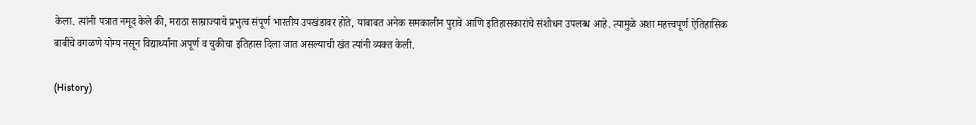केला. त्यांनी पत्रात नमूद केले की, मराठा साम्राज्याचे प्रभुत्व संपूर्ण भारतीय उपखंडावर होते, याबाबत अनेक समकालीन पुरावे आणि इतिहासकारांचे संशोधन उपलब्ध आहे. त्यामुळे अशा महत्त्वपूर्ण ऐतिहासिक बाबींचे वगळणे योग्य नसून विद्यार्थ्यांना अपूर्ण व चुकीचा इतिहास दिला जात असल्याची खंत त्यांनी व्यक्त केली.

(History)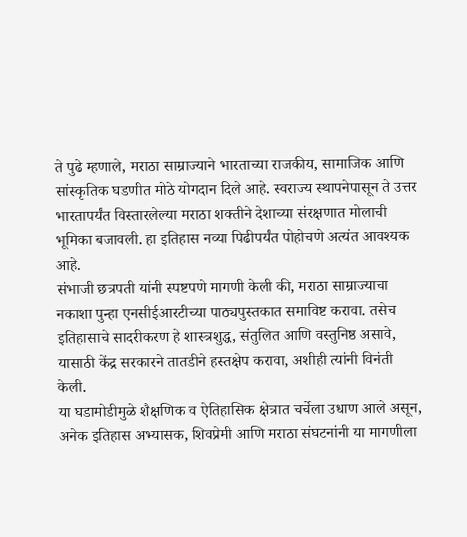ते पुढे म्हणाले, मराठा साम्राज्याने भारताच्या राजकीय, सामाजिक आणि सांस्कृतिक घडणीत मोठे योगदान दिले आहे. स्वराज्य स्थापनेपासून ते उत्तर भारतापर्यंत विस्तारलेल्या मराठा शक्तीने देशाच्या संरक्षणात मोलाची भूमिका बजावली. हा इतिहास नव्या पिढीपर्यंत पोहोचणे अत्यंत आवश्यक आहे.
संभाजी छत्रपती यांनी स्पष्टपणे मागणी केली की, मराठा साम्राज्याचा नकाशा पुन्हा एनसीईआरटीच्या पाठ्यपुस्तकात समाविष्ट करावा. तसेच इतिहासाचे सादरीकरण हे शास्त्रशुद्ध, संतुलित आणि वस्तुनिष्ठ असावे, यासाठी केंद्र सरकारने तातडीने हस्तक्षेप करावा, अशीही त्यांनी विनंती केली.
या घडामोडीमुळे शैक्षणिक व ऐतिहासिक क्षेत्रात चर्चेला उधाण आले असून, अनेक इतिहास अभ्यासक, शिवप्रेमी आणि मराठा संघटनांनी या मागणीला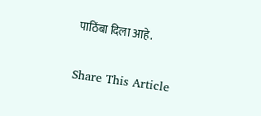पाठिंबा दिला आहे.

Share This Article